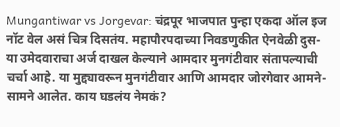Mungantiwar vs Jorgevar: चंद्रपूर भाजपात पुन्हा एकदा ऑल इज नॉट वेल असं चित्र दिसतंय. महापौरपदाच्या निवडणुकीत ऐनवेळी दुस-या उमेदवाराचा अर्ज दाखल केल्याने आमदार मुनगंटीवार संतापल्याची चर्चा आहे. या मुद्द्यावरून मुनगंटीवार आणि आमदार जोरगेवार आमने-सामने आलेत. काय घडलंय नेमकं?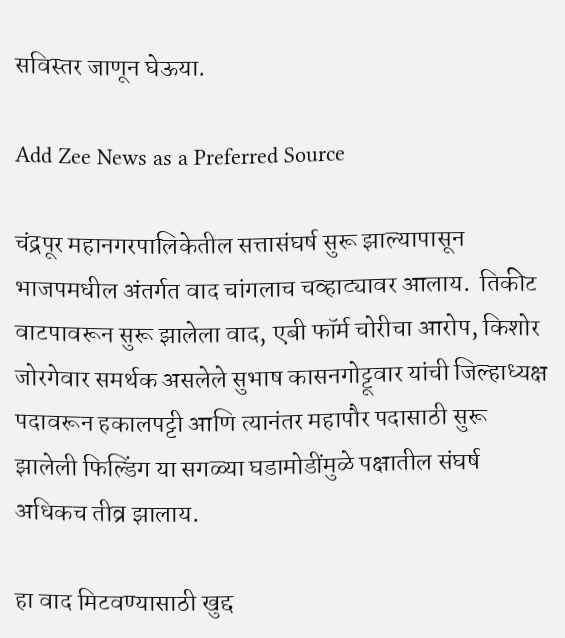सविस्तर जाणून घेऊया.

Add Zee News as a Preferred Source

चंद्रपूर महानगरपालिकेतील सत्तासंघर्ष सुरू झाल्यापासून भाजपमधील अंतर्गत वाद चांगलाच चव्हाट्यावर आलाय.  तिकीट वाटपावरून सुरू झालेला वाद, एबी फॉर्म चोरीचा आरोप, किशोर जोरगेवार समर्थक असलेले सुभाष कासनगोट्टूवार यांची जिल्हाध्यक्ष पदावरून हकालपट्टी आणि त्यानंतर महापौर पदासाठी सुरू झालेली फिल्डिंग या सगळ्या घडामोडींमुळे पक्षातील संघर्ष अधिकच तीव्र झालाय.

हा वाद मिटवण्यासाठी खुद्द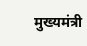मुख्यमंत्री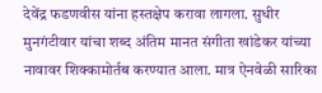देवेंद्र फडणवीस यांना हस्तक्षेप करावा लागला. सुधीर मुनगंटीवार यांचा शब्द अंतिम मानत संगीता खांडेकर यांच्या नावावर शिक्कामोर्तब करण्यात आला. मात्र ऐनवेळी सारिका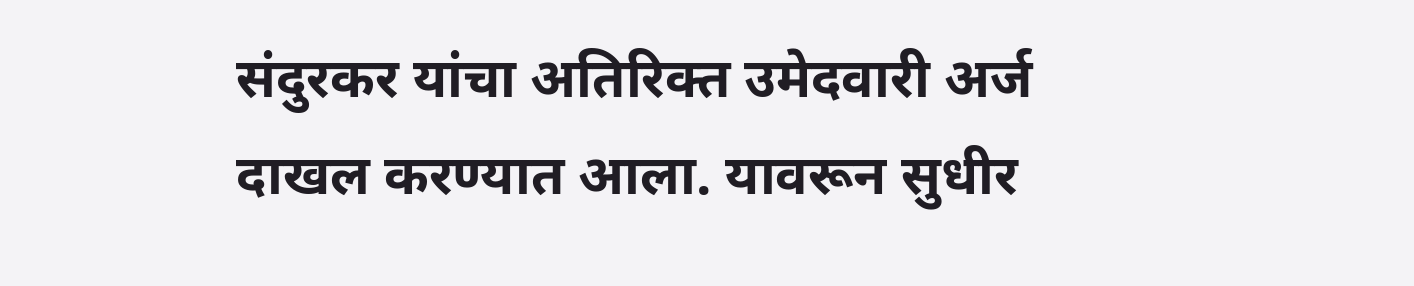संदुरकर यांचा अतिरिक्त उमेदवारी अर्ज दाखल करण्यात आला. यावरून सुधीर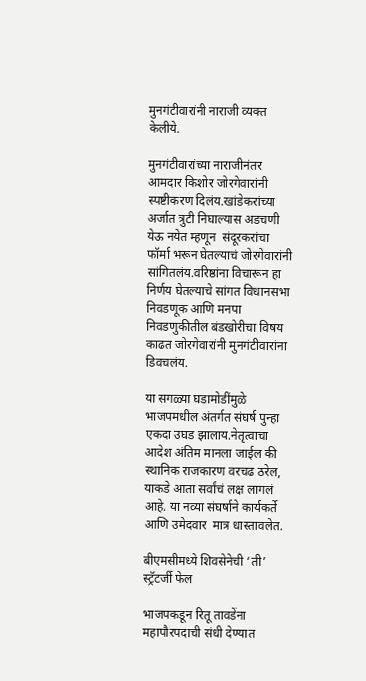मुनगंटीवारांनी नाराजी व्यक्त केलीये.

मुनगंटीवारांच्या नाराजीनंतर आमदार किशोर जोरगेवारांनी स्पष्टीकरण दिलंय.खांडेकरांच्या अर्जात त्रुटी निघाल्यास अडचणी येऊ नयेत म्हणून  संदूरकरांचा फॉर्मा भरून घेतल्याचं जोरगेवारांनी सांगितलंय.वरिष्ठांना विचारून हा निर्णय घेतल्याचे सांगत विधानसभा निवडणूक आणि मनपा निवडणुकीतील बंडखोरीचा विषय काढत जोरगेवारांनी मुनगंटीवारांना डिवचलंय.

या सगळ्या घडामोडींमुळे भाजपमधील अंतर्गत संघर्ष पुन्हा एकदा उघड झालाय.नेतृत्वाचा आदेश अंतिम मानला जाईल की स्थानिक राजकारण वरचढ ठरेल, याकडे आता सर्वांचं लक्ष लागलं आहे. या नव्या संघर्षाने कार्यकर्ते आणि उमेदवार  मात्र धास्तावलेत.

बीएमसीमध्ये शिवसेनेची ‘ती’ स्ट्रॅटर्जी फेल

भाजपकडून रितू तावडेंना महापौरपदाची संधी देण्यात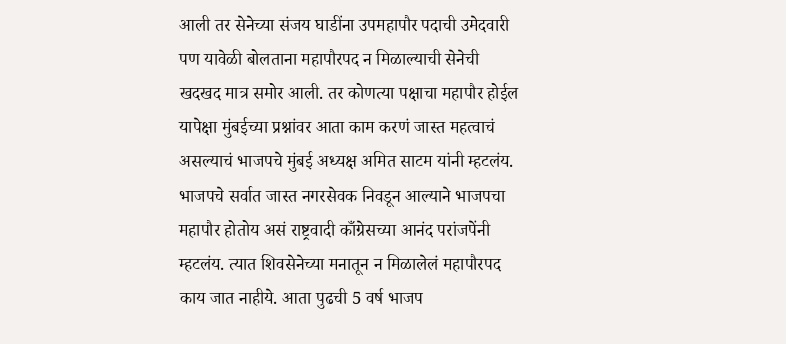आली तर सेनेच्या संजय घाडींना उपमहापौर पदाची उमेदवारी पण यावेळी बोलताना महापौरपद न मिळाल्याची सेनेची खदखद मात्र समोर आली. तर कोणत्या पक्षाचा महापौर होईल यापेक्षा मुंबईच्या प्रश्नांवर आता काम करणं जास्त महत्वाचं असल्याचं भाजपचे मुंबई अध्यक्ष अमित साटम यांनी म्हटलंय. भाजपचे सर्वात जास्त नगरसेवक निवडून आल्याने भाजपचा महापौर होतोय असं राष्ट्रवादी काँग्रेसच्या आनंद परांजपेंनी म्हटलंय. त्यात शिवसेनेच्या मनातून न मिळालेलं महापौरपद काय जात नाहीये. आता पुढची 5 वर्ष भाजप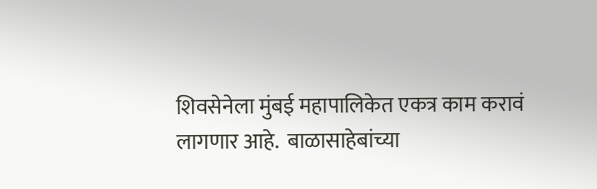शिवसेनेला मुंबई महापालिकेत एकत्र काम करावं लागणार आहे.  बाळासाहेबांच्या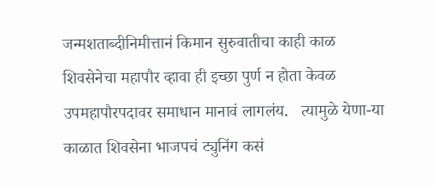जन्मशताब्दीनिमीत्तानं किमान सुरुवातीचा काही काळ शिवसेनेचा महापौर व्हावा ही इच्छा पुर्ण न होता केवळ उपमहापौरपदावर समाधान मानावं लागलंय.   त्यामुळे येणा-या काळात शिवसेना भाजपचं ट्युनिंग कसं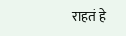राहतं हे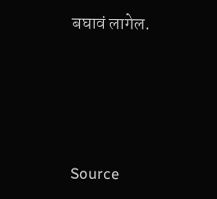बघावं लागेल.





Source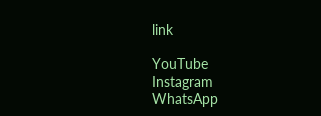link

YouTube
Instagram
WhatsApp